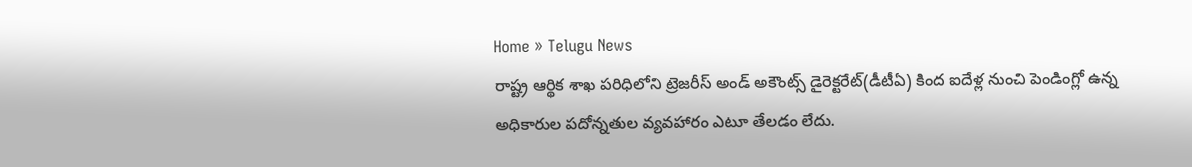Home » Telugu News
రాష్ట్ర ఆర్థిక శాఖ పరిధిలోని ట్రెజరీస్ అండ్ అకౌంట్స్ డైరెక్టరేట్(డీటీఏ) కింద ఐదేళ్ల నుంచి పెండింగ్లో ఉన్న అధికారుల పదోన్నతుల వ్యవహారం ఎటూ తేలడం లేదు.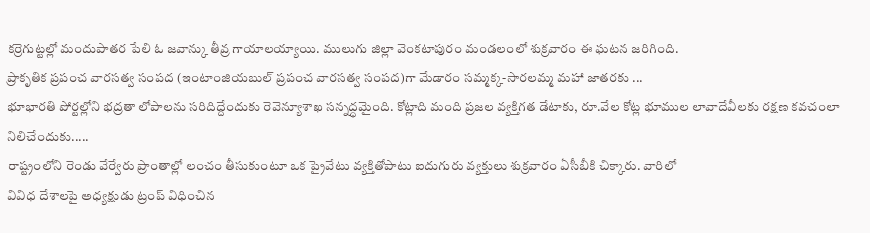కర్రెగుట్టల్లో మందుపాతర పేలి ఓ జవాన్కు తీవ్ర గాయాలయ్యాయి. ములుగు జిల్లా వెంకటాపురం మండలంలో శుక్రవారం ఈ ఘటన జరిగింది.
ప్రాకృతిక ప్రపంచ వారసత్వ సంపద (ఇంటాంజియబుల్ ప్రపంచ వారసత్వ సంపద)గా మేడారం సమ్మక్క-సారలమ్మ మహా జాతరకు ...
భూభారతి పోర్టల్లోని భద్రతా లోపాలను సరిదిద్దేందుకు రెవెన్యూశాఖ సన్నద్ధమైంది. కోట్లాది మంది ప్రజల వ్యక్తిగత డేటాకు, రూ.వేల కోట్ల భూముల లావాదేవీలకు రక్షణ కవచంలా నిలిచేందుకు.....
రాష్ట్రంలోని రెండు వేర్వేరు ప్రాంతాల్లో లంచం తీసుకుంటూ ఒక ప్రైవేటు వ్యక్తితోపాటు ఐదుగురు వ్యక్తులు శుక్రవారం ఏసీబీకి చిక్కారు. వారిలో
వివిధ దేశాలపై అధ్యక్షుడు ట్రంప్ విధించిన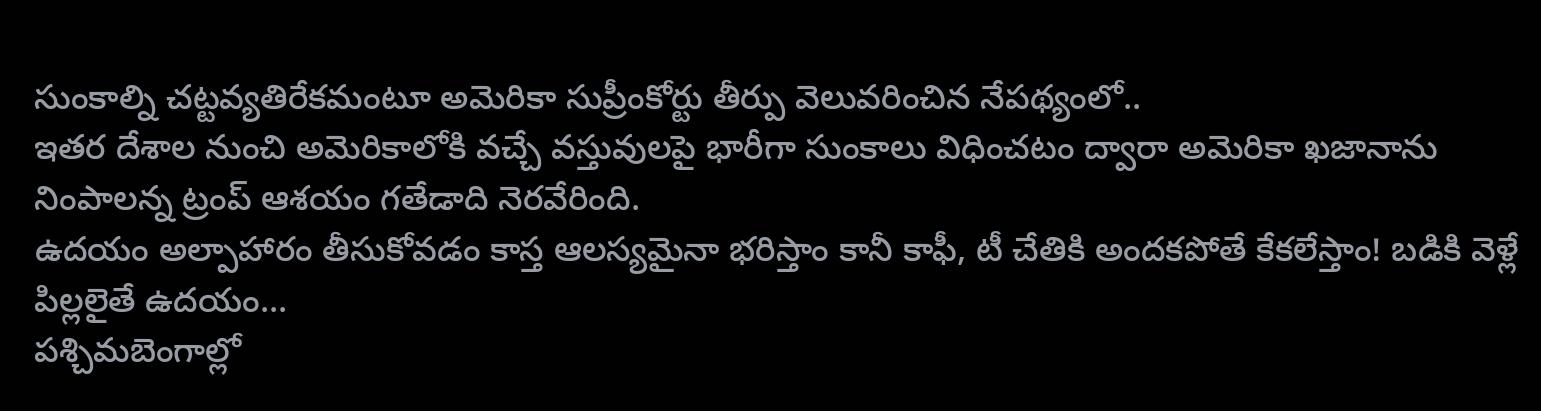సుంకాల్ని చట్టవ్యతిరేకమంటూ అమెరికా సుప్రీంకోర్టు తీర్పు వెలువరించిన నేపథ్యంలో..
ఇతర దేశాల నుంచి అమెరికాలోకి వచ్చే వస్తువులపై భారీగా సుంకాలు విధించటం ద్వారా అమెరికా ఖజానాను నింపాలన్న ట్రంప్ ఆశయం గతేడాది నెరవేరింది.
ఉదయం అల్పాహారం తీసుకోవడం కాస్త ఆలస్యమైనా భరిస్తాం కానీ కాఫీ, టీ చేతికి అందకపోతే కేకలేస్తాం! బడికి వెళ్లే పిల్లలైతే ఉదయం...
పశ్చిమబెంగాల్లో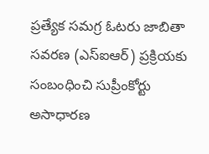ప్రత్యేక సమగ్ర ఓటరు జాబితా సవరణ (ఎస్ఐఆర్) ప్రక్రియకు సంబంధించి సుప్రీంకోర్టు అసాధారణ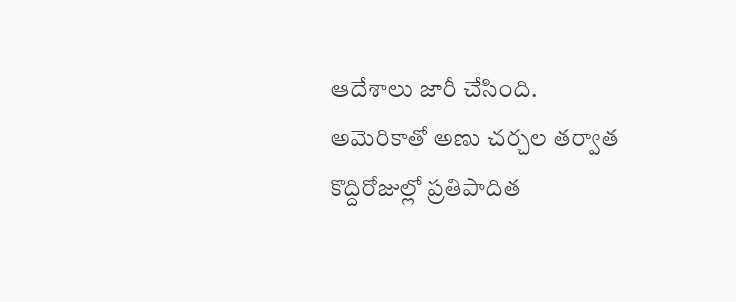ఆదేశాలు జారీ చేసింది.
అమెరికాతో అణు చర్చల తర్వాత కొద్దిరోజుల్లో ప్రతిపాదిత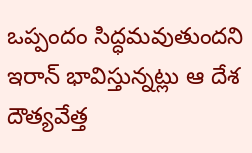ఒప్పందం సిద్ధమవుతుందని ఇరాన్ భావిస్తున్నట్లు ఆ దేశ దౌత్యవేత్త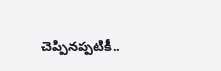చెప్పినప్పటికీ..